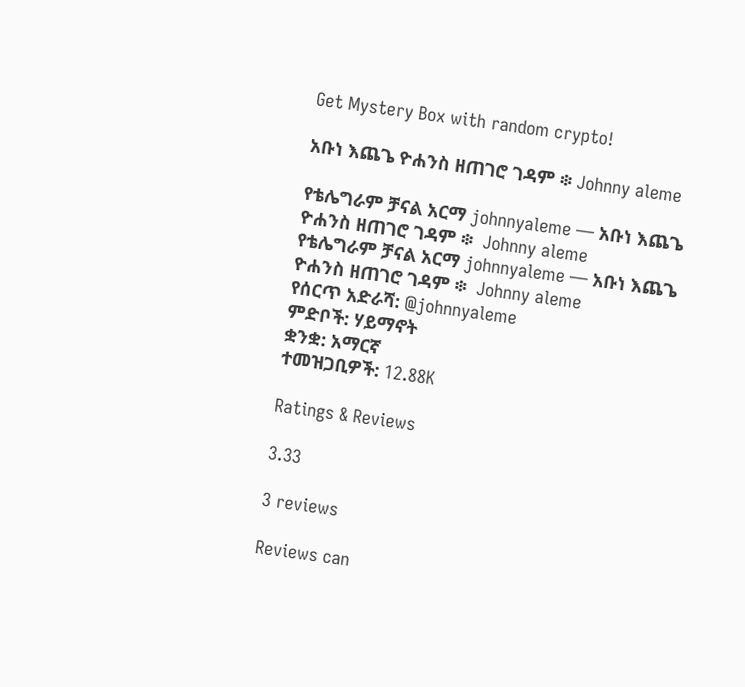Get Mystery Box with random crypto!

አቡነ እጨጌ ዮሐንስ ዘጠገሮ ገዳም ፨ Johnny aleme

የቴሌግራም ቻናል አርማ johnnyaleme — አቡነ እጨጌ ዮሐንስ ዘጠገሮ ገዳም ፨  Johnny aleme
የቴሌግራም ቻናል አርማ johnnyaleme — አቡነ እጨጌ ዮሐንስ ዘጠገሮ ገዳም ፨  Johnny aleme
የሰርጥ አድራሻ: @johnnyaleme
ምድቦች: ሃይማኖት
ቋንቋ: አማርኛ
ተመዝጋቢዎች: 12.88K

Ratings & Reviews

3.33

3 reviews

Reviews can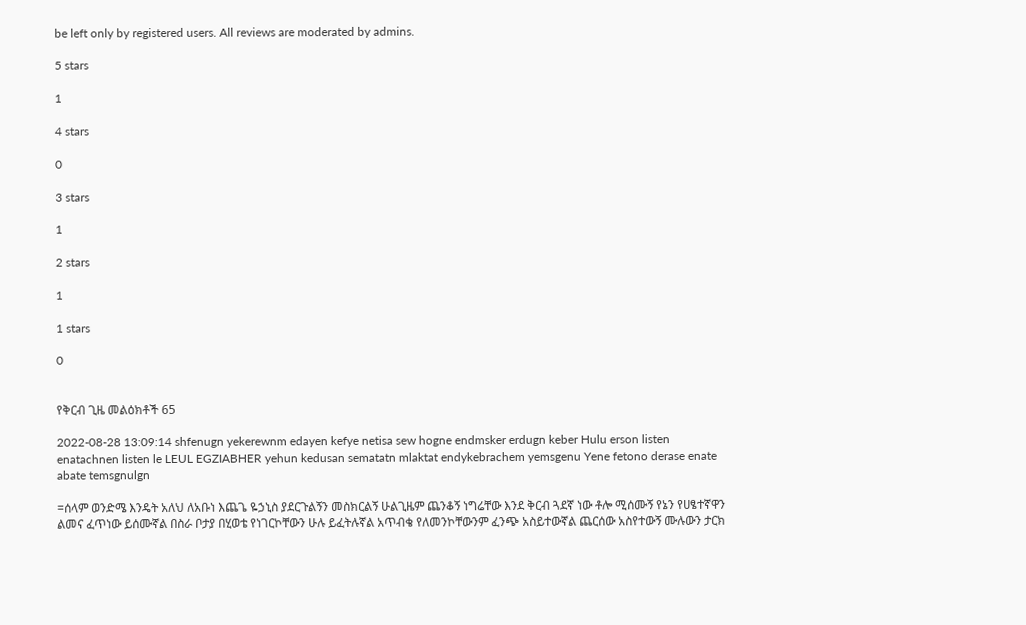be left only by registered users. All reviews are moderated by admins.

5 stars

1

4 stars

0

3 stars

1

2 stars

1

1 stars

0


የቅርብ ጊዜ መልዕክቶች 65

2022-08-28 13:09:14 shfenugn yekerewnm edayen kefye netisa sew hogne endmsker erdugn keber Hulu erson listen enatachnen listen le LEUL EGZIABHER yehun kedusan sematatn mlaktat endykebrachem yemsgenu Yene fetono derase enate abate temsgnulgn

=ሰላም ወንድሜ እንዴት አለህ ለአቡነ እጨጌ ዬኃኒስ ያደርጉልኝን መስክርልኝ ሁልጊዜም ጨንቆኝ ነግሬቸው እንደ ቅርብ ጓደኛ ነው ቶሎ ሚሰሙኝ የኔን የሀፄተኛዋን ልመና ፈጥነው ይሰሙኛል በስራ ቦታያ በሂወቴ የነገርኮቸውን ሁሉ ይፈትሉኛል አጥብቄ የለመንኮቸውንም ፈንጭ አስይተውኛል ጨርሰው አስየተውኝ ሙሉውን ታርክ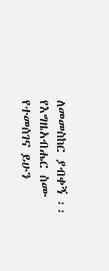ለመመስከር ያብቀኝ ፡፡የእግዜአብሔር ስሙ የተመሰገና ይሁን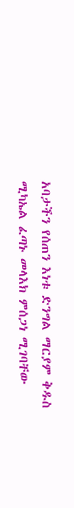አባታችን የሰጠን እነቱ ድንግል ማርያም ቅዱስ ሚካኤል ፈጣኑ መላእክ ምሰጋነ ሚገባቸው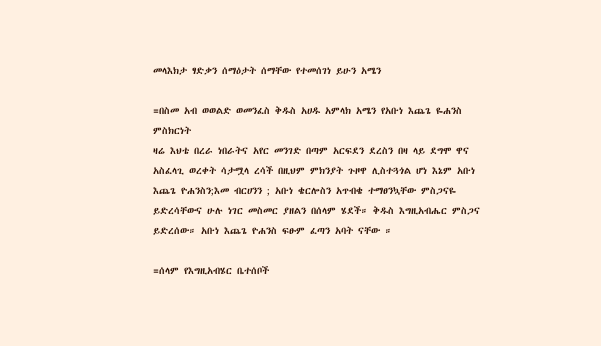መላእክታ ፃድቃን ሰማዕታት ሰማቸው የተመሰገነ ይሁን አሜን

=በስመ አብ ወወልድ ወመንፈስ ቅዱስ አሀዱ አምላክ አሜን የአቡነ እጨጌ ዬሐንስ ምስክርነት
ዛሬ እህቴ በረራ ነበራትና አየር መንገድ በጣም አርፍደን ደረስን በዛ ላይ ደግሞ ዋና አስፈላጊ ወረቀት ሳታሟላ ረሳች በዚህም ምክንያት ጉዞዋ ሊስተጓጎል ሆነ እኔም አቡነ እጨጌ ዮሐንስን;እመ ብርሀንን ; አቡነ ቄርሎስን አጥብቄ ተማፀንኳቸው ምስጋናዬ ይድረሳቸውና ሁሉ ነገር መስመር ያዘልን በሰላም ሄደች። ቅዱስ እግዚአብሔር ምስጋና ይድረሰው። አቡነ እጨጌ ዮሐንስ ፍፁም ፈጣን አባት ናቸው ።

=ሰላም የእግዚአብሄር ቤተሰቦች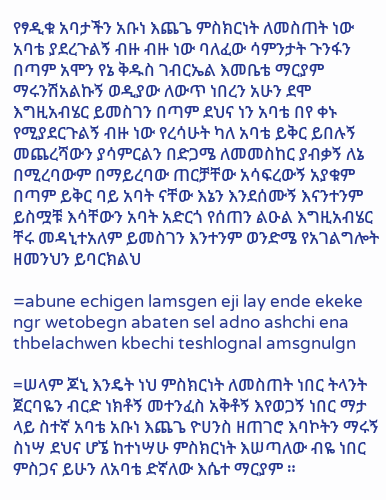የፃዲቁ አባታችን አቡነ እጨጌ ምስክርነት ለመስጠት ነው አባቴ ያደረጉልኝ ብዙ ብዙ ነው ባለፈው ሳምንታት ጉንፋን በጣም አሞን የኔ ቅዱስ ገብርኤል እመቤቴ ማርያም ማሩንሽአልኩኝ ወዲያው ለውጥ ነበረን አሁን ደሞ እግዚአብሄር ይመስገን በጣም ደህና ነን አባቴ በየ ቀኑ የሚያደርጉልኝ ብዙ ነው የረሳሁት ካለ አባቴ ይቅር ይበሉኝ መጨረሻውን ያሳምርልን በድጋሜ ለመመስከር ያብቃኝ ለኔ በሚረባውም በማይረባው ጠርቻቸው አሳፍረውኝ አያቁም በጣም ይቅር ባይ አባት ናቸው እኔን እንደሰሙኝ እናንተንም ይስሟቹ እሳቸውን አባት አድርጎ የሰጠን ልዑል እግዚአብሄር ቸሩ መዳኒተአለም ይመስገን እንተንም ወንድሜ የአገልግሎት ዘመንህን ይባርክልህ

=abune echigen lamsgen eji lay ende ekeke ngr wetobegn abaten sel adno ashchi ena thbelachwen kbechi teshlognal amsgnulgn

=ሠላም ጆኒ እንዴት ነህ ምስክርነት ለመስጠት ነበር ትላንት ጀርባዬን ብርድ ነክቶኝ መተንፈስ አቅቶኝ እየወጋኝ ነበር ማታ ላይ ስተኛ አባቴ አቡነ እጨጌ ዮሀንስ ዘጠገሮ እባኮትን ማሩኝ ስነሣ ደህና ሆኜ ከተነሣሁ ምስክርነት እሠጣለው ብዬ ነበር ምስጋና ይሁን ለአባቴ ድኛለው እሴተ ማርያም ።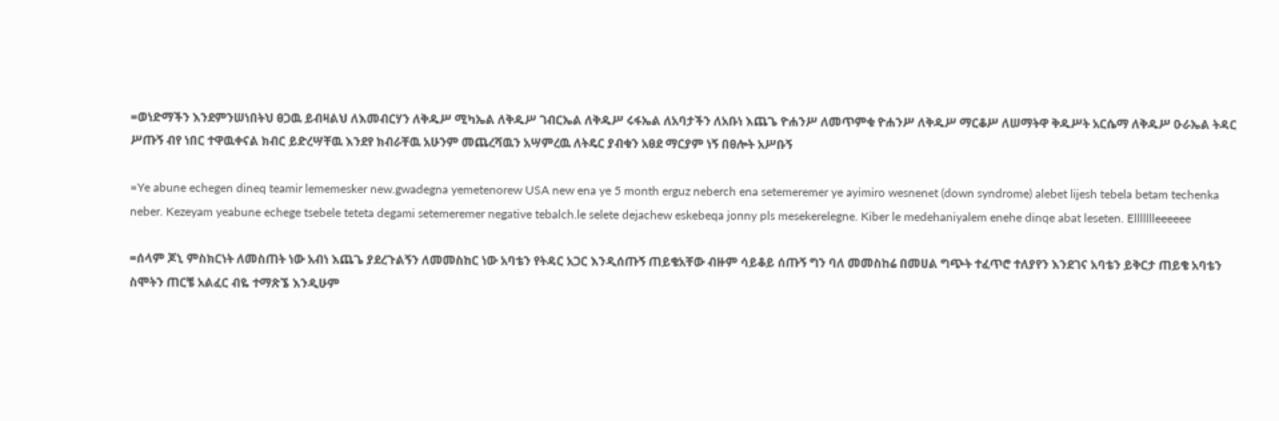=ወነድማችን እንደምንሠነበትህ ፀጋዉ ይብዛልህ ለእመብርሃን ለቅዱሥ ሚካኤል ለቅዱሥ ገብርኤል ለቅዱሥ ሩፋኤል ለአባታችን ለአቡነ እጨጌ ዮሐንሥ ለመጥምቁ ዮሐንሥ ለቅዱሥ ማርቆሥ ለሠማትዋ ቅዱሥት አርሴማ ለቅዱሥ ዑራኤል ትዳር ሥጡኝ ብየ ነበር ተዋዉቀናል ክብር ይድረሣቸዉ እንደየ ክብራቸዉ አሁንም መጨረሻዉን አሣምረዉ ለትዴር ያብቁን አፀደ ማርያም ነኝ በፀሎት አሥቡኝ

=Ye abune echegen dineq teamir lememesker new.gwadegna yemetenorew USA new ena ye 5 month erguz neberch ena setemeremer ye ayimiro wesnenet (down syndrome) alebet lijesh tebela betam techenka neber. Kezeyam yeabune echege tsebele teteta degami setemeremer negative tebalch.le selete dejachew eskebeqa jonny pls mesekerelegne. Kiber le medehaniyalem enehe dinqe abat leseten. Ellllllleeeeee

=ሰላም ጆኒ ምስክርነት ለመስጠት ነው አብነ እጨጌ ያደረጉልኝን ለመመስከር ነው አባቴን የትዳር አጋር እንዲሰጡኝ ጠይቄአቸው ብዙም ሳይቆይ ሰጡኝ ግን ባለ መመስከሬ በመሀል ግጭት ተፈጥሮ ተለያየን እንደገና አባቴን ይቅርታ ጠይቄ አባቴን ስሞትን ጠርቼ አልፈር ብዬ ተማጽኜ እንዲሁም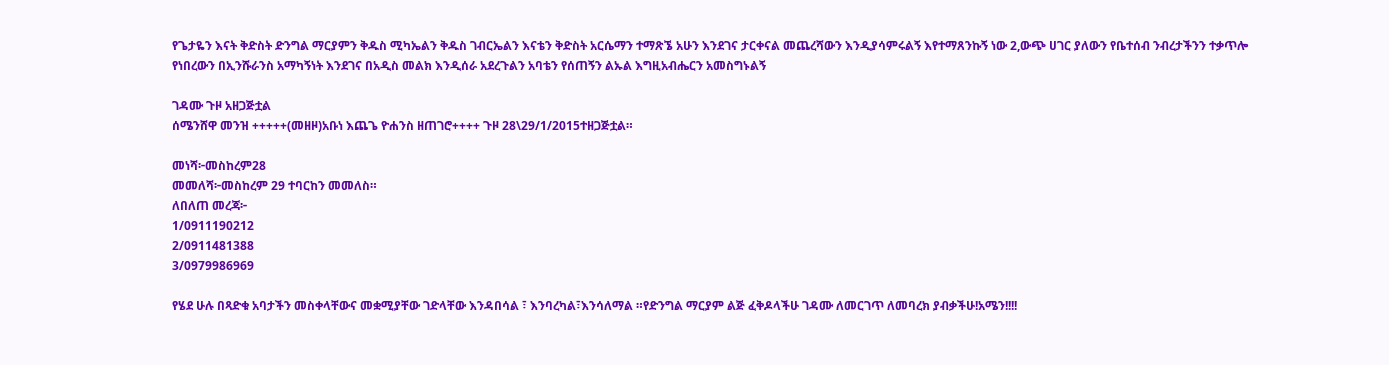የጌታዬን እናት ቅድስት ድንግል ማርያምን ቅዱስ ሚካኤልን ቅዱስ ገብርኤልን እናቴን ቅድስት አርሴማን ተማጽኜ አሁን እንደገና ታርቀናል መጨረሻውን እንዲያሳምሩልኝ እየተማጸንኩኝ ነው 2,ውጭ ሀገር ያለውን የቤተሰብ ንብረታችንን ተቃጥሎ የነበረውን በኢንሹራንስ አማካኝነት እንደገና በአዲስ መልክ እንዲሰራ አደረጉልን አባቴን የሰጠኝን ልኡል እግዚአብሔርን አመስግኑልኝ

ገዳሙ ጉዞ አዘጋጅቷል
ሰሜንሸዋ መንዝ +++++(መዘዞ)አቡነ እጨጌ ዮሐንስ ዘጠገሮ++++ ጉዞ 28\29/1/2015ተዘጋጅቷል።

መነሻ፦መስከረም28
መመለሻ፦መስከረም 29 ተባርከን መመለስ።
ለበለጠ መረጃ፦
1/0911190212
2/0911481388
3/0979986969

የሄደ ሁሉ በጻድቁ አባታችን መስቀላቸውና መቋሚያቸው ገድላቸው እንዳበሳል ፣ እንባረካል፣እንሳለማል ።የድንግል ማርያም ልጅ ፈቅዶላችሁ ገዳሙ ለመርገጥ ለመባረክ ያብቃችሁ!አሜን!!!!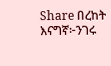Share በረከት እናግኛ፦ንገሩ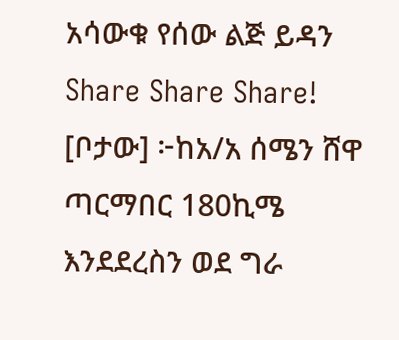አሳውቁ የሰው ልጅ ይዳን Share Share Share!
[ቦታው] ፦ከአ/አ ሰሜን ሸዋ ጣርማበር 180ኪሜ እንደደረስን ወደ ግራ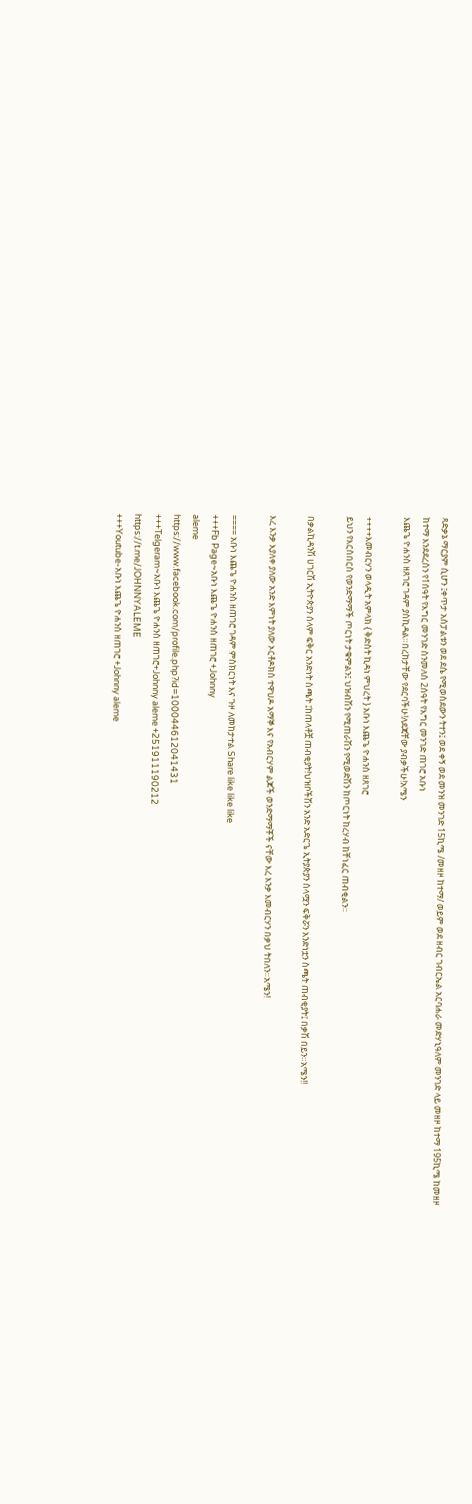ጻድቃኔ ማርያም ሲሆን ፤ቀጥታ አስፓልቱን ወደ ደሴ የሚወስደውን ትተን፤ ወደ ቀኝ ወደ መንዝ መንገድ 15ኪሜ /መዘዞ ከተማ/ ወይም ወደ ዘብር ገብርኤል አርባሐራ መድሃኒዓለም መንገድ ላይ መዘዞ ከተማ 195ኪሜ ከመዘዞ ከተማ እንደደረስን የ1ሰዓት የእግር መንገድ ስንመለስ 2ሰዓት የእግር መንገድ ጠገሮ አቡነ
እጨጌ ዮሐንስ ዘጸገሮ ገዳም ያስኪዳል።በረከታቸው የደርባችሁ!ለደጃቸው ያብቃችሁ!አሜን

++++እመብርሃን ወላዲት አምላክ { ቅድስት ኪዳነ ምህረት } አቡነ እጨጌ ዮሐንስ ዘጸገሮ
ይህን የእርስበርስ የወንድማማች ጦርነት ታቁምልን፤ ህዝብሽን የሚጠራሽን የሚወድሽን ከጦርነት ከረሃብ ከቸነፈር ጠብቂልን።

በቃልኪዳንሽ ሀገርሽ ኢትዮጵያን ሰላም ፍቅር አንድነት ስጫት ፤ከጠላቶቿ ጠብቂያት!ህዝቦችሽን አንድ አድርጌ ኢትያጵያን ሰላሟን ፍቅሯን አንድነቷን ስጫት ጠብቂያት፤ በቃሽ በይን።አሜን!!

እረ እንቃ እያለቀ ያለው አንድ እምነት ያለው ኦርቶዶክስ ተዋህዶ አማኞ እና የአብርሃም ልጆች ወንድማማቾች ናቸው እረ እንቃ እመብርሃን በቃህ ትበለን።አሜን!

==== አቡነ እጨጌ ዮሐንስ ዘጠገሮ ገዳም ምስክርነት እና ጉዞ ለመከታተል Share like like like
+++Fb Page~አቡነ እጨጌ ዮሐንስ ዘጠገሮ +Johnny
aleme
https://www.facebook.com/profile.php?id=100044612041431
+++Telgeram~አቡነ እጨጌ ዮሐንስ ዘጠገሮ+Johnny aleme +251911190212
https://t.me/JOHNNYALEME
+++Youtube-አቡነ እጨጌ ዮሐንስ ዘጠገሮ +Johnny aleme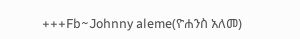+++Fb~Johnny aleme(ዮሐንስ አለመ)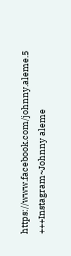https://www.facebook.com/johnny.aleme.5
+++Instagram~Johnny aleme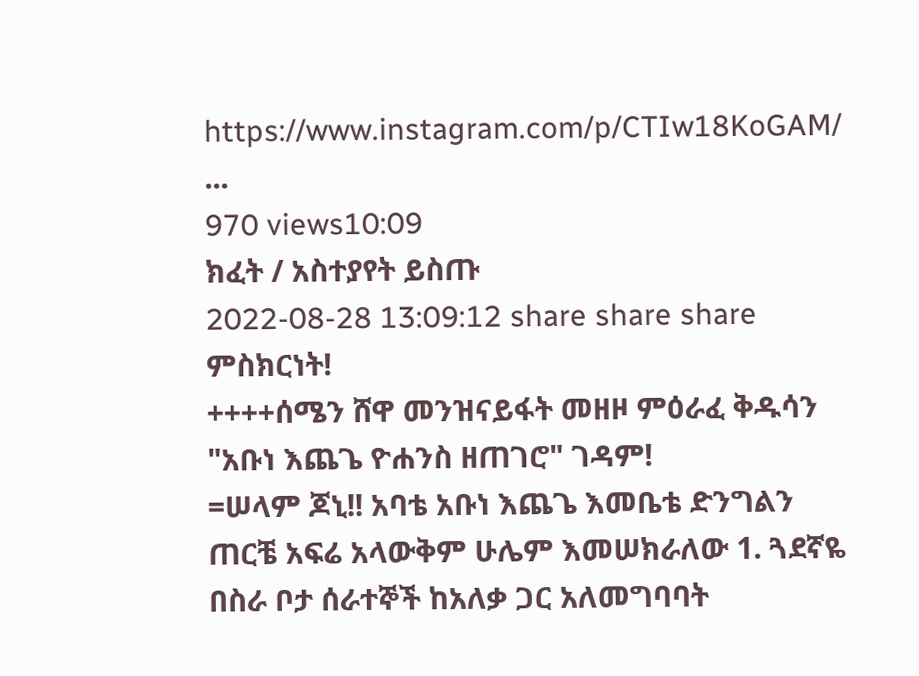https://www.instagram.com/p/CTIw18KoGAM/
...
970 views10:09
ክፈት / አስተያየት ይስጡ
2022-08-28 13:09:12 share share share ምስክርነት!
++++ሰሜን ሸዋ መንዝናይፋት መዘዞ ምዕራፈ ቅዱሳን
"አቡነ እጨጌ ዮሐንስ ዘጠገሮ" ገዳም!
=ሠላም ጆኒ!! አባቴ አቡነ እጨጌ እመቤቴ ድንግልን ጠርቼ አፍሬ አላውቅም ሁሌም እመሠክራለው 1. ጓደኛዬ በስራ ቦታ ሰራተኞች ከአለቃ ጋር አለመግባባት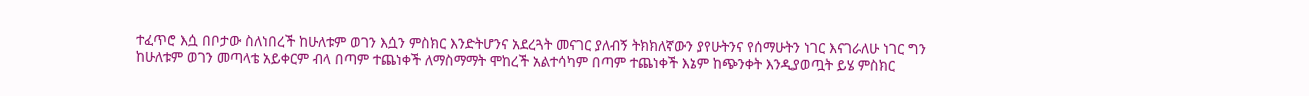ተፈጥሮ እሷ በቦታው ስለነበረች ከሁለቱም ወገን እሷን ምስክር እንድትሆንና አደረጓት መናገር ያለብኝ ትክክለኛውን ያየሁትንና የሰማሁትን ነገር እናገራለሁ ነገር ግን ከሁለቱም ወገን መጣላቴ አይቀርም ብላ በጣም ተጨነቀች ለማስማማት ሞከረች አልተሳካም በጣም ተጨነቀች እኔም ከጭንቀት እንዲያወጧት ይሄ ምስክር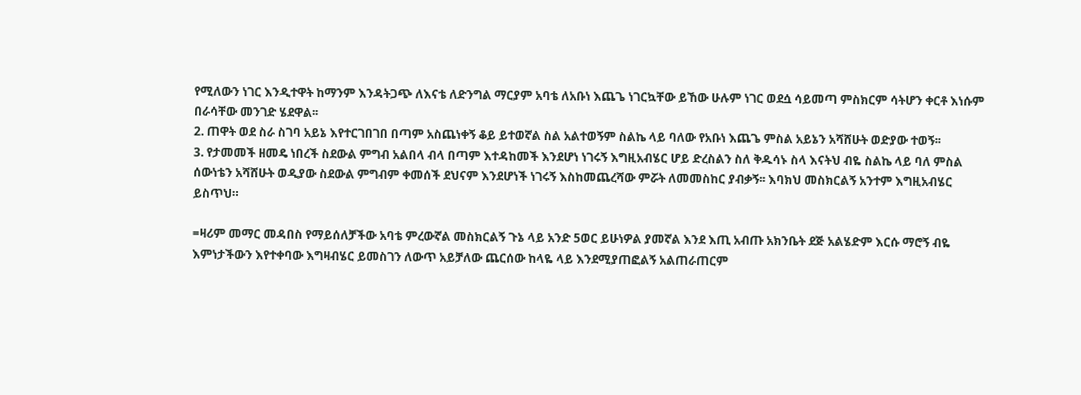የሚለውን ነገር እንዲተዋት ከማንም እንዳትጋጭ ለእናቴ ለድንግል ማርያም አባቴ ለአቡነ እጨጌ ነገርኳቸው ይኸው ሁሉም ነገር ወደሷ ሳይመጣ ምስክርም ሳትሆን ቀርቶ እነሱም በራሳቸው መንገድ ሄደዋል፡፡
2. ጠዋት ወደ ስራ ስገባ አይኔ እየተርገበገበ በጣም አስጨነቀኝ ቆይ ይተወኛል ስል አልተወኝም ስልኬ ላይ ባለው የአቡነ እጨጌ ምስል አይኔን አሻሸሁት ወድያው ተወኝ፡፡
3. የታመመች ዘመዴ ነበረች ስደውል ምግብ አልበላ ብላ በጣም እተዳከመች እንደሆነ ነገሩኝ እግዚአብሄር ሆይ ድረስልን ስለ ቅዱሳኑ ስላ እናትህ ብዬ ስልኬ ላይ ባለ ምስል ሰውነቴን አሻሸሁት ወዲያው ስደውል ምግብም ቀመሰች ደህናም እንደሆነች ነገሩኝ እስከመጨረሻው ምሯት ለመመስከር ያብቃኝ፡፡ እባክህ መስክርልኝ አንተም እግዚአብሄር ይስጥህ።

=ዛሪም መማር መዳበስ የማይሰለቻችው አባቴ ምረውኛል መስክርልኝ ጉኔ ላይ አንድ 5ወር ይሁነዎል ያመኛል እንደ እጢ አብጡ አክንቤት ደጅ አልሄድም እርሱ ማሮኝ ብዬ እምነታችውን እየተቀባው እግዛብሄር ይመስገን ለውጥ አይቻለው ጨርሰው ከላዬ ላይ እንደሚያጠፎልኝ አልጠራጠርም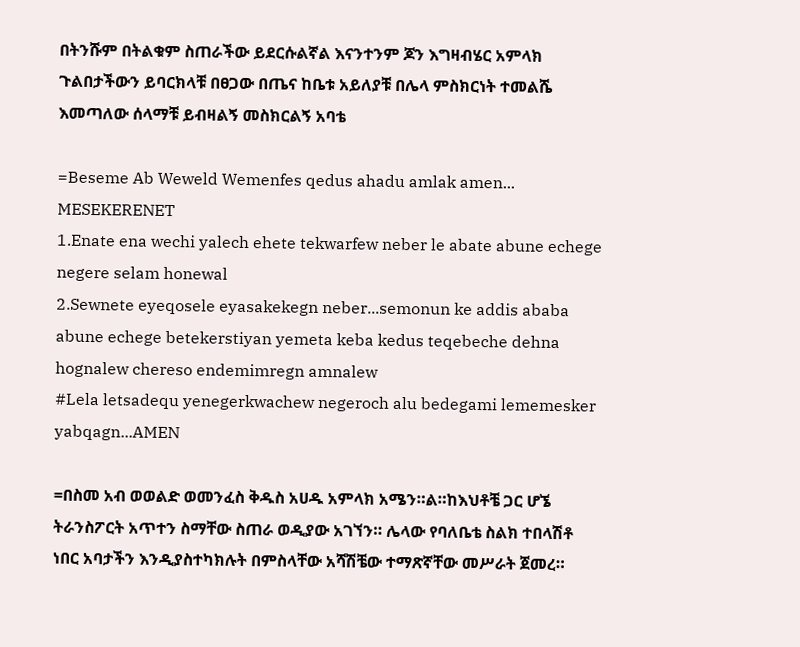በትንሹም በትልቁም ስጠራችው ይደርሱልኛል እናንተንም ጆን እግዛብሄር አምላክ ጉልበታችውን ይባርክላቹ በፀጋው በጤና ከቤቱ አይለያቹ በሌላ ምስክርነት ተመልሼ እመጣለው ሰላማቹ ይብዛልኝ መስክርልኝ አባቴ

=Beseme Ab Weweld Wemenfes qedus ahadu amlak amen...
MESEKERENET
1.Enate ena wechi yalech ehete tekwarfew neber le abate abune echege negere selam honewal
2.Sewnete eyeqosele eyasakekegn neber...semonun ke addis ababa abune echege betekerstiyan yemeta keba kedus teqebeche dehna hognalew chereso endemimregn amnalew
#Lela letsadequ yenegerkwachew negeroch alu bedegami lememesker yabqagn...AMEN

=በስመ አብ ወወልድ ወመንፈስ ቅዱስ አሀዱ አምላክ አሜን።ል።ከእህቶቼ ጋር ሆኜ ትራንስፖርት አጥተን ስማቸው ስጠራ ወዲያው አገኘን። ሌላው የባለቤቴ ስልክ ተበላሽቶ ነበር አባታችን እንዲያስተካክሉት በምስላቸው አሻሽቼው ተማጽኛቸው መሥራት ጀመረ።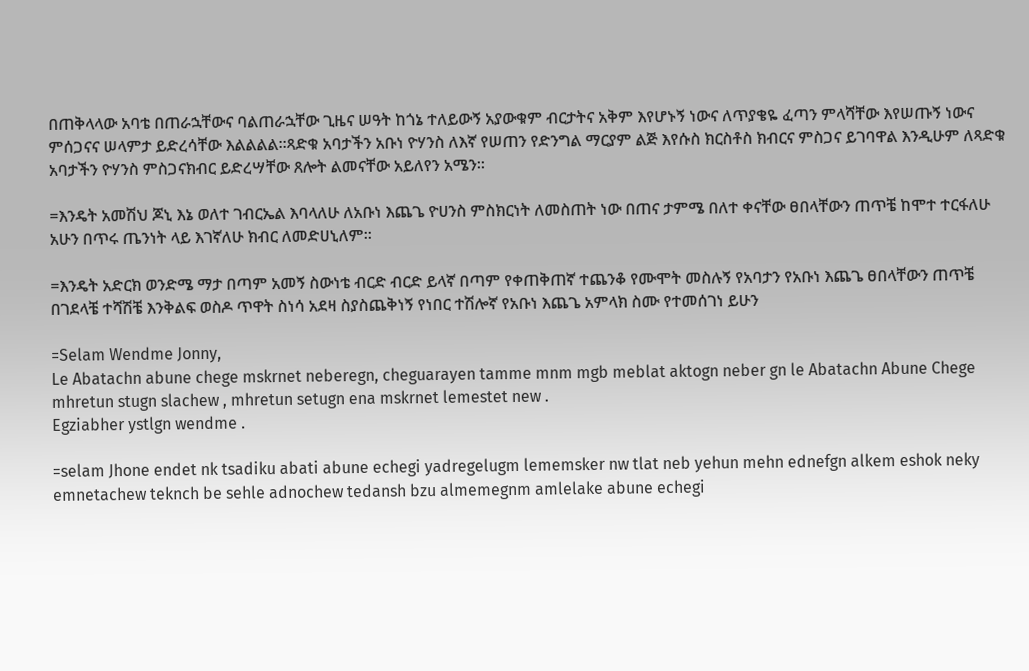በጠቅላላው አባቴ በጠራኋቸውና ባልጠራኋቸው ጊዜና ሠዓት ከጎኔ ተለይውኝ አያውቁም ብርታትና አቅም እየሆኑኝ ነውና ለጥያቄዬ ፈጣን ምላሻቸው እየሠጡኝ ነውና ምሰጋናና ሠላምታ ይድረሳቸው እልልልል።ጻድቁ አባታችን አቡነ ዮሃንስ ለእኛ የሠጠን የድንግል ማርያም ልጅ እየሱስ ክርስቶስ ክብርና ምስጋና ይገባዋል እንዲሁም ለጻድቁ አባታችን ዮሃንስ ምስጋናክብር ይድረሣቸው ጸሎት ልመናቸው አይለየን አሜን።

=እንዴት አመሽህ ጆኒ እኔ ወለተ ገብርኤል እባላለሁ ለአቡነ እጨጌ ዮሀንስ ምስክርነት ለመስጠት ነው በጠና ታምሜ በለተ ቀናቸው ፀበላቸውን ጠጥቼ ከሞተ ተርፋለሁ አሁን በጥሩ ጤንነት ላይ እገኛለሁ ክብር ለመድሀኒለም።

=እንዴት አድርክ ወንድሜ ማታ በጣም አመኝ ስውነቴ ብርድ ብርድ ይላኛ በጣም የቀጠቅጠኛ ተጨንቆ የሙሞት መስሉኝ የአባታን የአቡነ እጨጌ ፀበላቸውን ጠጥቼ በገደላቼ ተሻሽቼ እንቅልፍ ወስዶ ጥዋት ስነሳ አደዛ ስያስጨቅነኝ የነበር ተሽሎኛ የአቡነ እጨጌ አምላክ ስሙ የተመሰገነ ይሁን

=Selam Wendme Jonny,
Le Abatachn abune chege mskrnet neberegn, cheguarayen tamme mnm mgb meblat aktogn neber gn le Abatachn Abune Chege mhretun stugn slachew , mhretun setugn ena mskrnet lemestet new .
Egziabher ystlgn wendme .

=selam Jhone endet nk tsadiku abati abune echegi yadregelugm lememsker nw tlat neb yehun mehn ednefgn alkem eshok neky emnetachew teknch be sehle adnochew tedansh bzu almemegnm amlelake abune echegi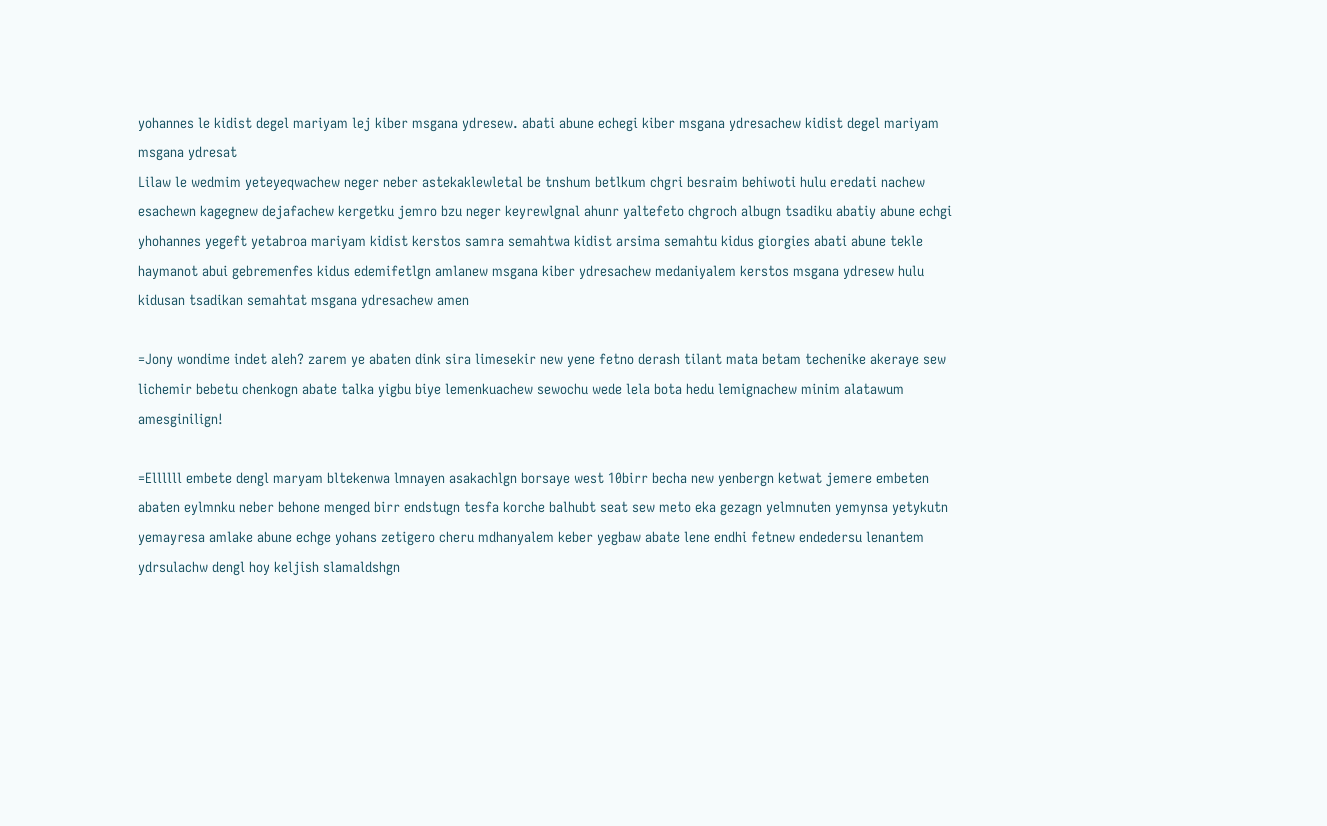yohannes le kidist degel mariyam lej kiber msgana ydresew. abati abune echegi kiber msgana ydresachew kidist degel mariyam msgana ydresat
Lilaw le wedmim yeteyeqwachew neger neber astekaklewletal be tnshum betlkum chgri besraim behiwoti hulu eredati nachew esachewn kagegnew dejafachew kergetku jemro bzu neger keyrewlgnal ahunr yaltefeto chgroch albugn tsadiku abatiy abune echgi yhohannes yegeft yetabroa mariyam kidist kerstos samra semahtwa kidist arsima semahtu kidus giorgies abati abune tekle haymanot abui gebremenfes kidus edemifetlgn amlanew msgana kiber ydresachew medaniyalem kerstos msgana ydresew hulu kidusan tsadikan semahtat msgana ydresachew amen

=Jony wondime indet aleh? zarem ye abaten dink sira limesekir new yene fetno derash tilant mata betam techenike akeraye sew lichemir bebetu chenkogn abate talka yigbu biye lemenkuachew sewochu wede lela bota hedu lemignachew minim alatawum amesginilign!

=Ellllll embete dengl maryam bltekenwa lmnayen asakachlgn borsaye west 10birr becha new yenbergn ketwat jemere embeten abaten eylmnku neber behone menged birr endstugn tesfa korche balhubt seat sew meto eka gezagn yelmnuten yemynsa yetykutn yemayresa amlake abune echge yohans zetigero cheru mdhanyalem keber yegbaw abate lene endhi fetnew endedersu lenantem ydrsulachw dengl hoy keljish slamaldshgn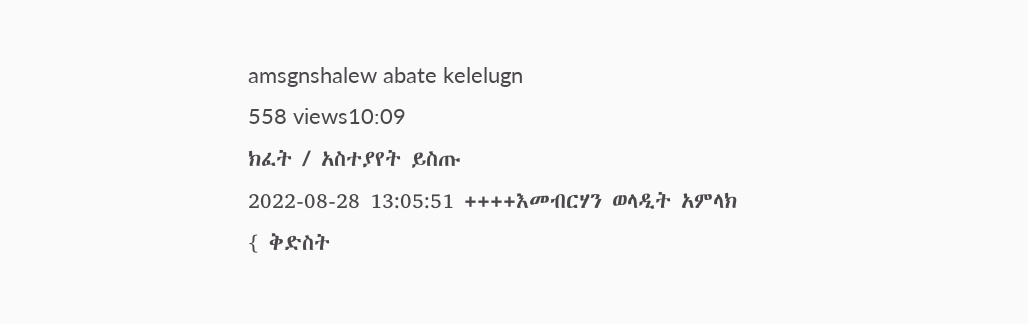amsgnshalew abate kelelugn
558 views10:09
ክፈት / አስተያየት ይስጡ
2022-08-28 13:05:51 ++++እመብርሃን ወላዲት አምላክ { ቅድስት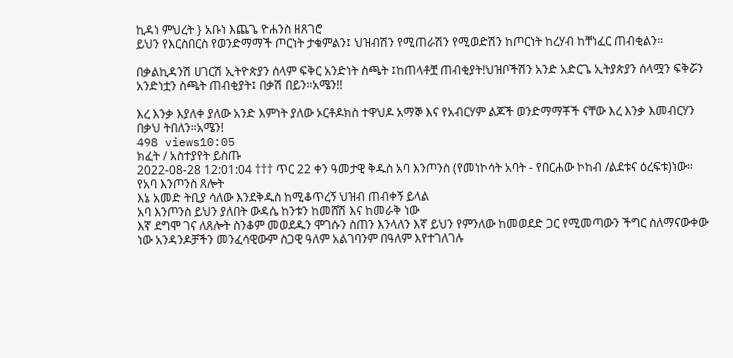ኪዳነ ምህረት } አቡነ እጨጌ ዮሐንስ ዘጸገሮ
ይህን የእርስበርስ የወንድማማች ጦርነት ታቁምልን፤ ህዝብሽን የሚጠራሽን የሚወድሽን ከጦርነት ከረሃብ ከቸነፈር ጠብቂልን።

በቃልኪዳንሽ ሀገርሽ ኢትዮጵያን ሰላም ፍቅር አንድነት ስጫት ፤ከጠላቶቿ ጠብቂያት!ህዝቦችሽን አንድ አድርጌ ኢትያጵያን ሰላሟን ፍቅሯን አንድነቷን ስጫት ጠብቂያት፤ በቃሽ በይን።አሜን!!

እረ እንቃ እያለቀ ያለው አንድ እምነት ያለው ኦርቶዶክስ ተዋህዶ አማኞ እና የአብርሃም ልጆች ወንድማማቾች ናቸው እረ እንቃ እመብርሃን በቃህ ትበለን።አሜን!
498 views10:05
ክፈት / አስተያየት ይስጡ
2022-08-28 12:01:04 ††† ጥር 22 ቀን ዓመታዊ ቅዱስ አባ እንጦንስ (የመነኮሳት አባት - የበርሐው ኮከብ /ልደቱና ዕረፍቱ)ነው።
የአባ እንጦንስ ጸሎት
እኔ አመድ ትቢያ ሳለው እንደቅዱስ ከሚቆጥረኝ ህዝብ ጠብቀኝ ይላል
አባ እንጦንስ ይህን ያለበት ውዳሴ ከንቱን ከመሸሽ እና ከመራቅ ነው
እኛ ደግሞ ገና ለጸሎት ስንቆም መወደዱን ሞገሱን ስጠን እንላለን እኛ ይህን የምንለው ከመወደድ ጋር የሚመጣውን ችግር ስለማናውቀው ነው አንዳንዶቻችን መንፈሳዊውም ስጋዊ ዓለም አልገባንም በዓለም እየተገለገሉ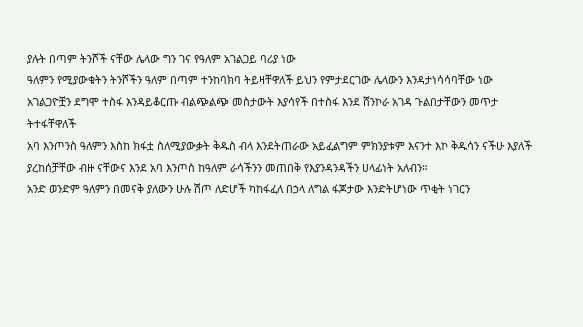ያሉት በጣም ትንሾች ናቸው ሌላው ግን ገና የዓለም አገልጋይ ባሪያ ነው
ዓለምን የሚያውቁትን ትንሾችን ዓለም በጣም ተንከባክባ ትይዛቸዋለች ይህን የምታደርገው ሌላውን እንዳታነሳሳባቸው ነው አገልጋዮቿን ደግሞ ተስፋ እንዳይቆርጡ ብልጭልጭ መስታውት እያሳየች በተስፋ እንደ ሸንኮራ አገዳ ጉልበታቸውን መጥታ ትተፋቸዋለች
አባ እንጦንስ ዓለምን እስከ ክፋቷ ስለሚያውቃት ቅዱስ ብላ እንደትጠራው አይፈልግም ምክንያቱም እናንተ እኮ ቅዱሳን ናችሁ እያለች ያረከሰቻቸው ብዙ ናቸውና እንደ አባ እንጦስ ከዓለም ራሳችንን መጠበቅ የእያንዳንዳችን ሀላፊነት አለብን።
አንድ ወንድም ዓለምን በመናቅ ያለውን ሁሉ ሽጦ ለድሆች ካከፋፈለ በኃላ ለግል ፋጆታው እንድትሆነው ጥቂት ነገርን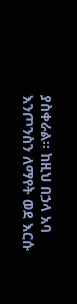ያስቀራል። ከዚህ በኃላ አባ እንጦንስን ለማየት ወደ እርሱ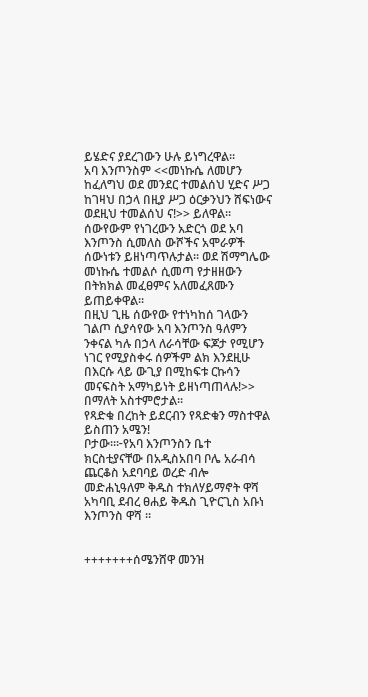ይሄድና ያደረገውን ሁሉ ይነግረዋል።
አባ እንጦንስም <<መነኩሴ ለመሆን ከፈለግህ ወደ መንደር ተመልሰህ ሂድና ሥጋ ከገዛህ በኃላ በዚያ ሥጋ ዕርቃንህን ሸፍነውና ወደዚህ ተመልሰህ ና!>> ይለዋል።
ሰውየውም የነገረውን አድርጎ ወደ አባ እንጦንስ ሲመለስ ውሾችና አሞራዎች ሰውነቱን ይዘነጣጥሉታል፡፡ ወደ ሽማግሌው መነኩሴ ተመልሶ ሲመጣ የታዘዘውን በትክክል መፈፀምና አለመፈጸሙን ይጠይቀዋል፡፡
በዚህ ጊዜ ሰውየው የተነካከሰ ገላውን ገልጦ ሲያሳየው አባ እንጦንስ ዓለምን ንቀናል ካሉ በኃላ ለራሳቸው ፍጆታ የሚሆን ነገር የሚያስቀሩ ሰዎችም ልክ እንደዚሁ በእርሱ ላይ ውጊያ በሚከፍቱ ርኩሳን መናፍስት አማካይነት ይዘነጣጠላሉ!>> በማለት አስተምሮታል፡፡
የጻድቁ በረከት ይደርብን የጻድቁን ማስተዋል ይስጠን አሜን!
ቦታው።፦የአባ እንጦንስን ቤተ ክርስቲያናቸው በአዲስአበባ ቦሌ አራብሳ ጨርቆስ አደባባይ ወረድ ብሎ መድሐኒዓለም ቅዱስ ተክለሃይማኖት ዋሻ አካባቢ ደብረ ፀሐይ ቅዱስ ጊዮርጊስ አቡነ እንጦንስ ዋሻ ።


+++++++ሰሜንሸዋ መንዝ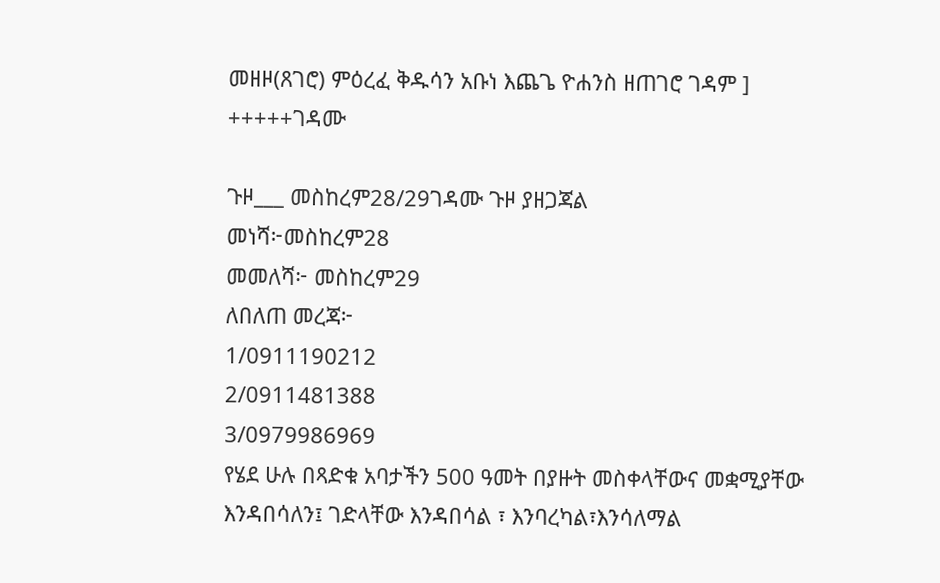መዘዞ(ጸገሮ) ምዕረፈ ቅዱሳን አቡነ እጨጌ ዮሐንስ ዘጠገሮ ገዳም ]
+++++ገዳሙ

ጉዞ___ መስከረም28/29ገዳሙ ጉዞ ያዘጋጃል
መነሻ፦መስከረም28
መመለሻ፦ መስከረም29
ለበለጠ መረጃ፦
1/0911190212
2/0911481388
3/0979986969
የሄደ ሁሉ በጻድቁ አባታችን 500 ዓመት በያዙት መስቀላቸውና መቋሚያቸው እንዳበሳለን፤ ገድላቸው እንዳበሳል ፣ እንባረካል፣እንሳለማል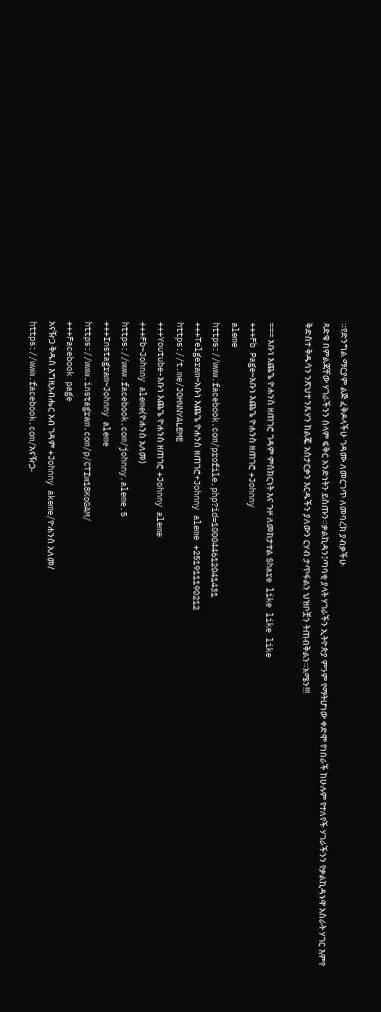።የድንግል ማርያም ልጅ ፈቅዶላችሁ ገዳሙ ለመርገጥ ለመባረክ ያብቃችሁ
ጻድቁ በምልጃቸው ሃገራችንን ሰላም ፍቅር አንድነትን ይስጡን።ቃልኪዳን፤ጣባቂ ያላት ሃገራችን ኢትዮጵያ ምንም የማትሆነው ቀድሞ የነበራች ከሁሉም የተለየች ሃገራችንን የቃልኪዳኑዋ አስራት ሃገር እምየ ቅድስተ ቅዱሳን ንጽህተ ንጹሃን ከልጇ አስታርቃን እርዱችን ያለውን ርሃብ ታጥፋልን ህዝቦቿን ትጠብቅልን።አሜን!!!

=== አቡነ እጨጌ ዮሐንስ ዘጠገሮ ገዳም ምስክርነት እና ጉዞ ለመከታተል Share like like like
+++Fb Page~አቡነ እጨጌ ዮሐንስ ዘጠገሮ +Johnny
aleme
https://www.facebook.com/profile.php?id=100044612041431
+++Telgeram~አቡነ እጨጌ ዮሐንስ ዘጠገሮ+Johnny aleme +251911190212
https://t.me/JOHNNYALEME
+++Youtube-አቡነ እጨጌ ዮሐንስ ዘጠገሮ +Johnny aleme
+++Fb~Johnny aleme(ዮሐንስ አለመ)
https://www.facebook.com/johnny.aleme.5
+++Instagram~Johnny aleme
https://www.instagram.com/p/CTIw18KoGAM/
+++Facebook page
አናዥጋ ቅዱስ እግዚአብሔር አብ ገዳም +Johnny akeme/ዮሐንስ አለመ/
https://www.facebook.com/አናዥጋ-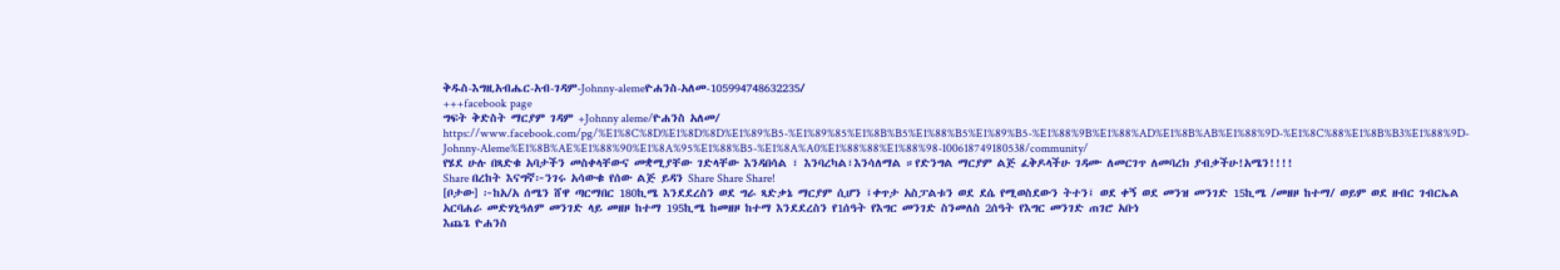ቅዱስ-እግዚአብሔር-አብ-ገዳም-Johnny-alemeዮሐንስ-አለመ-105994748632235/
+++facebook page
ግፍት ቅድስት ማርያም ገዳም +Johnny aleme/ዮሐንስ አለመ/
https://www.facebook.com/pg/%E1%8C%8D%E1%8D%8D%E1%89%B5-%E1%89%85%E1%8B%B5%E1%88%B5%E1%89%B5-%E1%88%9B%E1%88%AD%E1%8B%AB%E1%88%9D-%E1%8C%88%E1%8B%B3%E1%88%9D-Johnny-Aleme%E1%8B%AE%E1%88%90%E1%8A%95%E1%88%B5-%E1%8A%A0%E1%88%88%E1%88%98-100618749180538/community/
የሄደ ሁሉ በጻድቁ አባታችን መስቀላቸውና መቋሚያቸው ገድላቸው እንዳበሳል ፣ እንባረካል፣እንሳለማል ።የድንግል ማርያም ልጅ ፈቅዶላችሁ ገዳሙ ለመርገጥ ለመባረክ ያብቃችሁ!አሜን!!!!
Share በረከት እናግኛ፦ንገሩ አሳውቁ የሰው ልጅ ይዳን Share Share Share!
[ቦታው] ፦ከአ/አ ሰሜን ሸዋ ጣርማበር 180ኪሜ እንደደረስን ወደ ግራ ጻድቃኔ ማርያም ሲሆን ፤ቀጥታ አስፓልቱን ወደ ደሴ የሚወስደውን ትተን፤ ወደ ቀኝ ወደ መንዝ መንገድ 15ኪሜ /መዘዞ ከተማ/ ወይም ወደ ዘብር ገብርኤል አርባሐራ መድሃኒዓለም መንገድ ላይ መዘዞ ከተማ 195ኪሜ ከመዘዞ ከተማ እንደደረስን የ1ሰዓት የእግር መንገድ ስንመለስ 2ሰዓት የእግር መንገድ ጠገሮ አቡነ
እጨጌ ዮሐንስ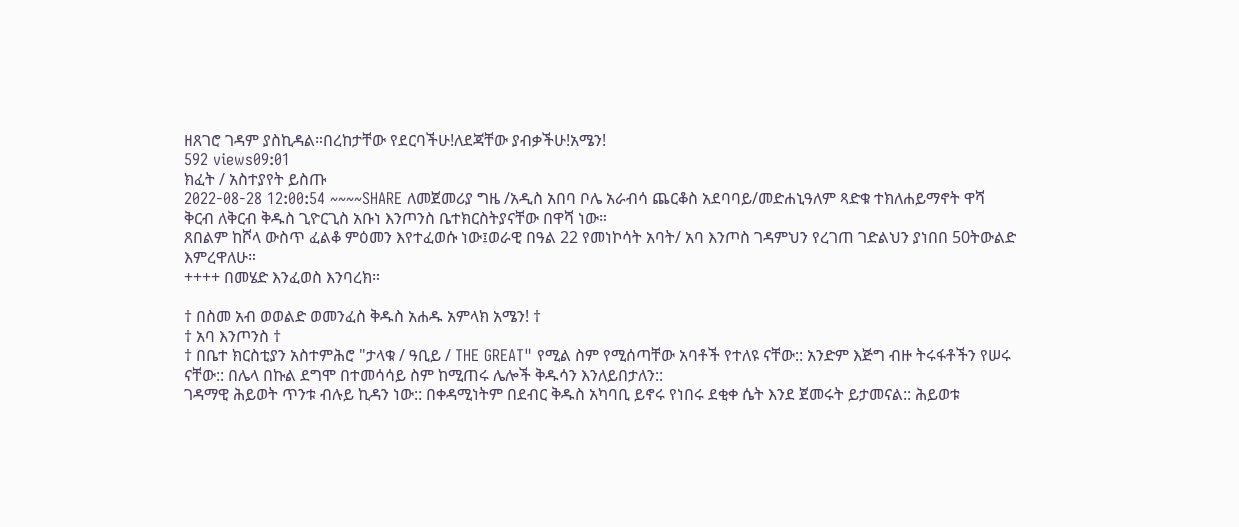ዘጸገሮ ገዳም ያስኪዳል።በረከታቸው የደርባችሁ!ለደጃቸው ያብቃችሁ!አሜን!
592 views09:01
ክፈት / አስተያየት ይስጡ
2022-08-28 12:00:54 ~~~~SHARE ለመጀመሪያ ግዜ /አዲስ አበባ ቦሌ አራብሳ ጨርቆስ አደባባይ/መድሐኒዓለም ጻድቁ ተክለሐይማኖት ዋሻ ቅርብ ለቅርብ ቅዱስ ጊዮርጊስ አቡነ እንጦንስ ቤተክርስትያናቸው በዋሻ ነው።
ጸበልም ከሾላ ውስጥ ፈልቆ ምዕመን እየተፈወሱ ነው፤ወራዊ በዓል 22 የመነኮሳት አባት/ አባ እንጦስ ገዳምህን የረገጠ ገድልህን ያነበበ 50ትውልድ እምረዋለሁ።
++++ በመሄድ እንፈወስ እንባረክ።

† በስመ አብ ወወልድ ወመንፈስ ቅዱስ አሐዱ አምላክ አሜን! †
† አባ እንጦንስ †
† በቤተ ክርስቲያን አስተምሕሮ "ታላቁ / ዓቢይ / THE GREAT" የሚል ስም የሚሰጣቸው አባቶች የተለዩ ናቸው:: አንድም እጅግ ብዙ ትሩፋቶችን የሠሩ ናቸው:: በሌላ በኩል ደግሞ በተመሳሳይ ስም ከሚጠሩ ሌሎች ቅዱሳን እንለይበታለን::
ገዳማዊ ሕይወት ጥንቱ ብሉይ ኪዳን ነው:: በቀዳሚነትም በደብር ቅዱስ አካባቢ ይኖሩ የነበሩ ደቂቀ ሴት እንደ ጀመሩት ይታመናል:: ሕይወቱ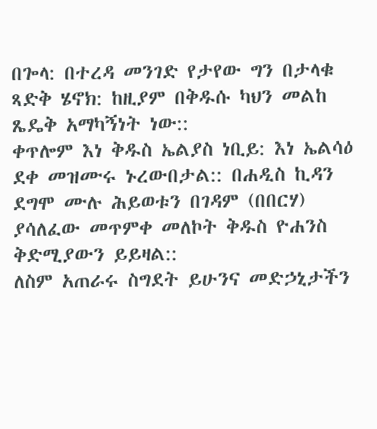በጐላ: በተረዳ መንገድ የታየው ግን በታላቁ ጻድቅ ሄኖክ: ከዚያም በቅዱሱ ካህን መልከ ጼዴቅ አማካኝነት ነው::
ቀጥሎም እነ ቅዱስ ኤልያስ ነቢይ: እነ ኤልሳዕ ደቀ መዝሙሩ ኑረውበታል:: በሐዲስ ኪዳን ደግሞ ሙሉ ሕይወቱን በገዳም (በበርሃ) ያሳለፈው መጥምቀ መለኮት ቅዱስ ዮሐንስ ቅድሚያውን ይይዛል::
ለስም አጠራሩ ስግደት ይሁንና መድኃኒታችን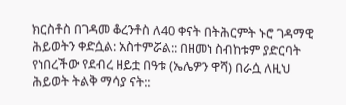ክርስቶስ በገዳመ ቆረንቶስ ለ40 ቀናት በትሕርምት ኑሮ ገዳማዊ ሕይወትን ቀድሷል: አስተምሯል:: በዘመነ ስብከቱም ያድርባት የነበረችው የደብረ ዘይቷ በዓቱ (ኤሌዎን ዋሻ) በራሷ ለዚህ ሕይወት ትልቅ ማሳያ ናት::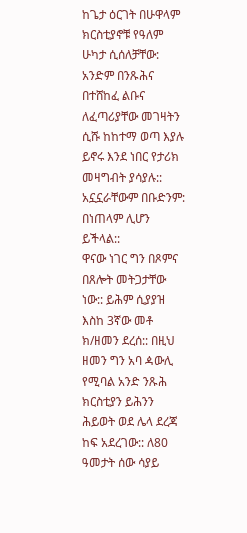ከጌታ ዕርገት በሁዋላም ክርስቲያኖቹ የዓለም ሁካታ ሲሰለቻቸው: አንድም በንጹሕና በተሸከፈ ልቡና ለፈጣሪያቸው መገዛትን ሲሹ ከከተማ ወጣ እያሉ ይኖሩ እንደ ነበር የታሪክ መዛግብት ያሳያሉ:: አኗኗራቸውም በቡድንም: በነጠላም ሊሆን ይችላል::
ዋናው ነገር ግን በጾምና በጸሎት መትጋታቸው ነው:: ይሕም ሲያያዝ እስከ 3ኛው መቶ ክ/ዘመን ደረሰ:: በዚህ ዘመን ግን አባ ዻውሊ የሚባል አንድ ንጹሕ ክርስቲያን ይሕንን ሕይወት ወደ ሌላ ደረጃ ከፍ አደረገው:: ለ80 ዓመታት ሰው ሳያይ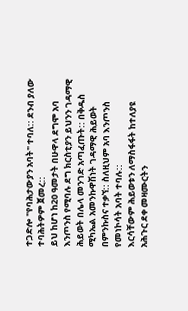ተጋድሎ "የባሕታውያን አባት" ተባለ:: ደንብ ያለው ተባሕትዎም ጀመረ::
ይህ ከሆነ ከ20 ዓመታት በሁዋላ ደግሞ አባ እንጦንስ የሚባሉ ደግ ክርስቲያን ይህንን ገዳማዊ ሕይወት በሌላ መንገድ አጣፈጡት:: በቅዱስ ሚካኤል አመንኩዋሽነት ገዳማዊ ሕይወት በምንኩስና ተቃኘ:: ስለዚህም አባ እንጦንስ የመነኮሳት አባት ተባሉ::
እርሳቸውም ሕይወቱን ለማስፋፋት ከተለያዩ አሕጉር ደቀ መዛሙርትን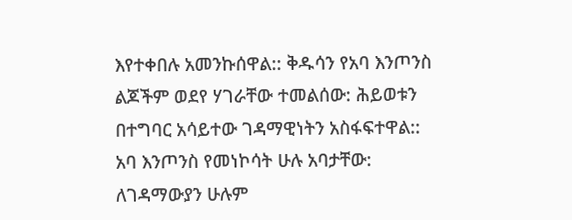እየተቀበሉ አመንኩሰዋል:: ቅዱሳን የአባ እንጦንስ ልጆችም ወደየ ሃገራቸው ተመልሰው: ሕይወቱን በተግባር አሳይተው ገዳማዊነትን አስፋፍተዋል::
አባ እንጦንስ የመነኮሳት ሁሉ አባታቸው: ለገዳማውያን ሁሉም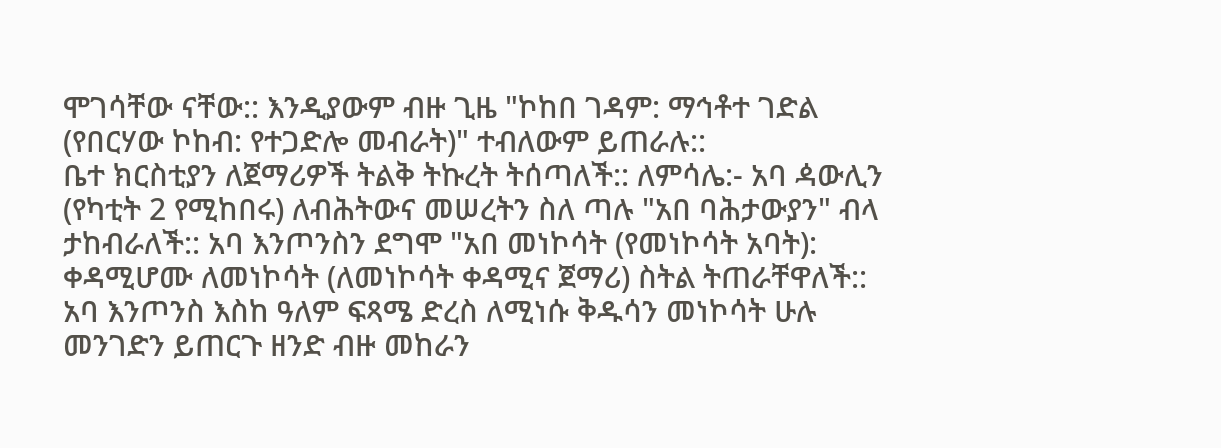ሞገሳቸው ናቸው:: እንዲያውም ብዙ ጊዜ "ኮከበ ገዳም: ማኅቶተ ገድል (የበርሃው ኮከብ: የተጋድሎ መብራት)" ተብለውም ይጠራሉ::
ቤተ ክርስቲያን ለጀማሪዎች ትልቅ ትኩረት ትሰጣለች:: ለምሳሌ:- አባ ዻውሊን (የካቲት 2 የሚከበሩ) ለብሕትውና መሠረትን ስለ ጣሉ "አበ ባሕታውያን" ብላ ታከብራለች:: አባ እንጦንስን ደግሞ "አበ መነኮሳት (የመነኮሳት አባት): ቀዳሚሆሙ ለመነኮሳት (ለመነኮሳት ቀዳሚና ጀማሪ) ስትል ትጠራቸዋለች::
አባ እንጦንስ እስከ ዓለም ፍጻሜ ድረስ ለሚነሱ ቅዱሳን መነኮሳት ሁሉ መንገድን ይጠርጉ ዘንድ ብዙ መከራን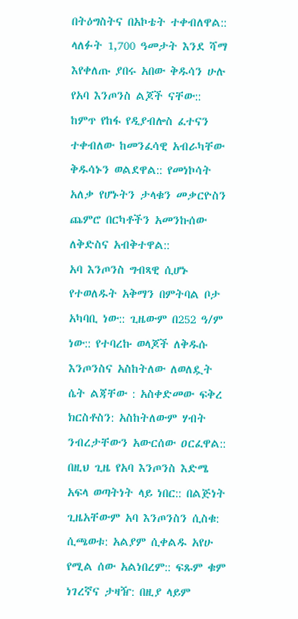በትዕግስትና በአኮቴት ተቀብለዋል:: ላለፉት 1,700 ዓመታት እንደ ሻማ እየቀለጡ ያበሩ አበው ቅዱሳን ሁሉ የአባ እንጦንስ ልጆች ናቸው::
ከምጥ የከፋ የዲያብሎስ ፈተናን ተቀብለው ከመንፈሳዊ አብራካቸው ቅዱሳኑን ወልደዋል:: የመነኮሳት አለቃ የሆኑትን ታላቁን መቃርዮስን ጨምሮ በርካቶችን አመንኩሰው ለቅድስና አብቅተዋል::
አባ እንጦንስ ግብጻዊ ሲሆኑ የተወለዱት አቅማን በምትባል ቦታ አካባቢ ነው:: ጊዜውም በ252 ዓ/ም ነው:: የተባረኩ ወላጆች ለቅዱሱ እንጦንስና አስከትለው ለወለዷት ሴት ልጃቸው : አስቀድመው ፍቅረ ክርስቶስን: አስከትለውም ሃብት ንብረታቸውን አውርሰው ዐርፈዋል::
በዚህ ጊዜ የአባ እንጦንስ እድሜ አፍላ ወጣትነት ላይ ነበር:: በልጅነት ጊዜአቸውም አባ እንጦንስን ሲስቁ: ሲጫወቱ: አልያም ሲቀልዱ አየሁ የሚል ሰው አልነበረም:: ፍጹም ቁም ነገረኛና ታዛዥ: በዚያ ላይም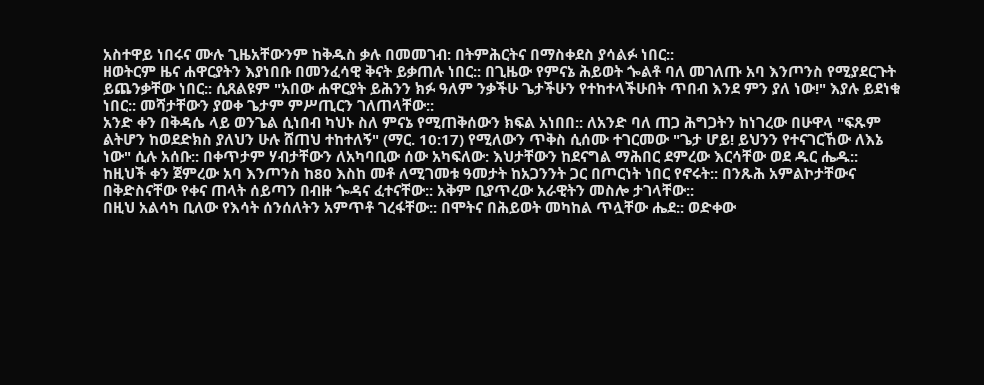አስተዋይ ነበሩና ሙሉ ጊዜአቸውንም ከቅዱስ ቃሉ በመመገብ: በትምሕርትና በማስቀደስ ያሳልፉ ነበር::
ዘወትርም ዜና ሐዋርያትን እያነበቡ በመንፈሳዊ ቅናት ይቃጠሉ ነበር:: በጊዜው የምናኔ ሕይወት ጐልቶ ባለ መገለጡ አባ እንጦንስ የሚያደርጉት ይጨንቃቸው ነበር:: ሲጸልዩም "አበው ሐዋርያት ይሕንን ክፉ ዓለም ንቃችሁ ጌታችሁን የተከተላችሁበት ጥበብ እንደ ምን ያለ ነው!" እያሉ ይደነቁ ነበር:: መሻታቸውን ያወቀ ጌታም ምሥጢርን ገለጠላቸው::
አንድ ቀን በቅዳሴ ላይ ወንጌል ሲነበብ ካህኑ ስለ ምናኔ የሚጠቅሰውን ክፍል አነበበ:: ለአንድ ባለ ጠጋ ሕግጋትን ከነገረው በሁዋላ "ፍጹም ልትሆን ከወደድክስ ያለህን ሁሉ ሸጠህ ተከተለኝ" (ማር. 10:17) የሚለውን ጥቅስ ሲሰሙ ተገርመው "ጌታ ሆይ! ይህንን የተናገርኸው ለእኔ ነው" ሲሉ አሰቡ:: በቀጥታም ሃብታቸውን ለአካባቢው ሰው አካፍለው: እህታቸውን ከደናግል ማሕበር ደምረው እርሳቸው ወደ ዱር ሔዱ::
ከዚህች ቀን ጀምረው አባ እንጦንስ ከ80 እስከ መቶ ለሚገመቱ ዓመታት ከአጋንንት ጋር በጦርነት ነበር የኖሩት:: በንጹሕ አምልኮታቸውና በቅድስናቸው የቀና ጠላት ሰይጣን በብዙ ጐዳና ፈተናቸው:: አቅም ቢያጥረው አራዊትን መስሎ ታገላቸው::
በዚህ አልሳካ ቢለው የእሳት ሰንሰለትን አምጥቶ ገረፋቸው:: በሞትና በሕይወት መካከል ጥሏቸው ሔደ:: ወድቀው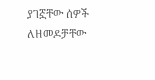ያገኟቸው ሰዎች ለዘመዶቻቸው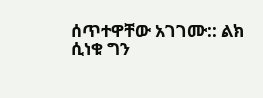ሰጥተዋቸው አገገሙ:: ልክ ሲነቁ ግን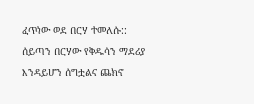ፈጥነው ወደ በርሃ ተመለሱ::
ሰይጣን በርሃው የቅዱሳን ማደሪያ እንዳይሆን ሰግቷልና ጨክኖ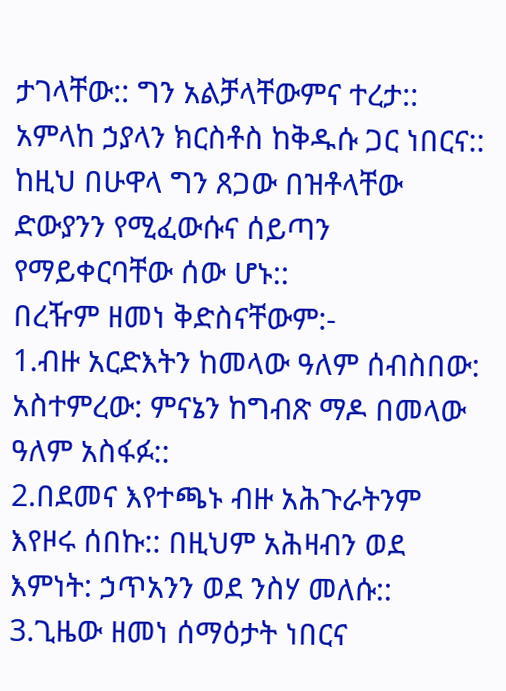ታገላቸው:: ግን አልቻላቸውምና ተረታ:: አምላከ ኃያላን ክርስቶስ ከቅዱሱ ጋር ነበርና:: ከዚህ በሁዋላ ግን ጸጋው በዝቶላቸው ድውያንን የሚፈውሱና ሰይጣን የማይቀርባቸው ሰው ሆኑ::
በረዥም ዘመነ ቅድስናቸውም:-
1.ብዙ አርድእትን ከመላው ዓለም ሰብስበው: አስተምረው: ምናኔን ከግብጽ ማዶ በመላው ዓለም አስፋፉ::
2.በደመና እየተጫኑ ብዙ አሕጉራትንም እየዞሩ ሰበኩ:: በዚህም አሕዛብን ወደ እምነት: ኃጥአንን ወደ ንስሃ መለሱ::
3.ጊዜው ዘመነ ሰማዕታት ነበርና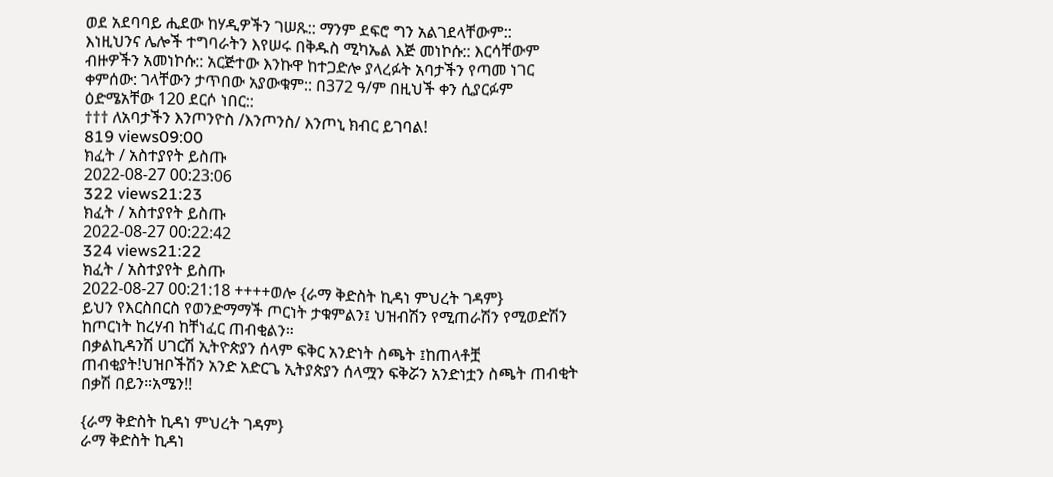ወደ አደባባይ ሒደው ከሃዲዎችን ገሠጹ:: ማንም ደፍሮ ግን አልገደላቸውም::
እነዚህንና ሌሎች ተግባራትን እየሠሩ በቅዱስ ሚካኤል እጅ መነኮሱ:: እርሳቸውም ብዙዎችን አመነኮሱ:: አርጅተው እንኩዋ ከተጋድሎ ያላረፉት አባታችን የጣመ ነገር ቀምሰው: ገላቸውን ታጥበው አያውቁም:: በ372 ዓ/ም በዚህች ቀን ሲያርፉም ዕድሜአቸው 120 ደርሶ ነበር::
††† ለአባታችን እንጦንዮስ /እንጦንስ/ እንጦኒ ክብር ይገባል!
819 views09:00
ክፈት / አስተያየት ይስጡ
2022-08-27 00:23:06
322 views21:23
ክፈት / አስተያየት ይስጡ
2022-08-27 00:22:42
324 views21:22
ክፈት / አስተያየት ይስጡ
2022-08-27 00:21:18 ++++ወሎ {ራማ ቅድስት ኪዳነ ምህረት ገዳም}
ይህን የእርስበርስ የወንድማማች ጦርነት ታቁምልን፤ ህዝብሽን የሚጠራሽን የሚወድሽን ከጦርነት ከረሃብ ከቸነፈር ጠብቂልን።
በቃልኪዳንሽ ሀገርሽ ኢትዮጵያን ሰላም ፍቅር አንድነት ስጫት ፤ከጠላቶቿ ጠብቂያት!ህዝቦችሽን አንድ አድርጌ ኢትያጵያን ሰላሟን ፍቅሯን አንድነቷን ስጫት ጠብቂት በቃሽ በይን።አሜን!!

{ራማ ቅድስት ኪዳነ ምህረት ገዳም}
ራማ ቅድስት ኪዳነ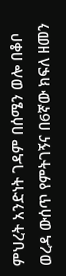ምህረት አንድነት ገዳም በሰሜን ወሎ በቆቦ ወረዳ ውሰጥ የምትገኝና በ6ኛው ክፍለ ዘመን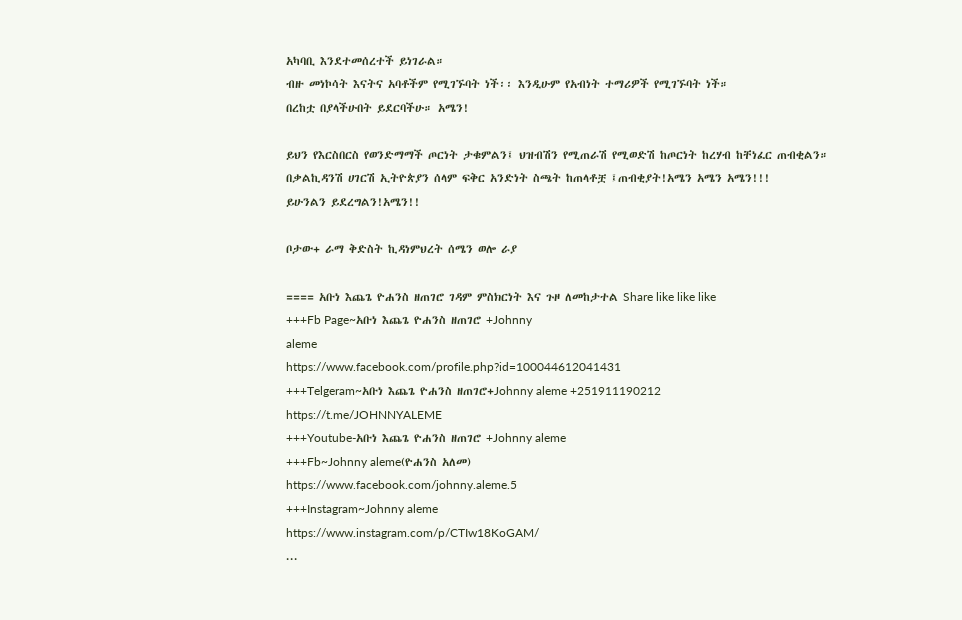አካባቢ እንደተመሰረተች ይነገራል።
ብዙ መነኮሳት እናትና አባቶችም የሚገኙባት ነች፡፡ እንዲሁም የአብነት ተማሪዎች የሚገኙባት ነች።
በረከቷ በያላችሁበት ይደርባችሁ። አሜን!

ይህን የእርስበርስ የወንድማማች ጦርነት ታቁምልን፤ ህዝብሽን የሚጠራሽ የሚወድሽ ከጦርነት ከረሃብ ከቸነፈር ጠብቂልን።
በቃልኪዳንሽ ሀገርሽ ኢትዮጵያን ሰላም ፍቅር አንድነት ስጫት ከጠላቶቿ ፤ጠብቂያት!አሜን አሜን አሜን!!!
ይሁንልን ይደረግልን!አሜን!!

ቦታው+ ራማ ቅድስት ኪዳነምህረት ሰሜን ወሎ ራያ

==== አቡነ እጨጌ ዮሐንስ ዘጠገሮ ገዳም ምስክርነት እና ጉዞ ለመከታተል Share like like like
+++Fb Page~አቡነ እጨጌ ዮሐንስ ዘጠገሮ +Johnny
aleme
https://www.facebook.com/profile.php?id=100044612041431
+++Telgeram~አቡነ እጨጌ ዮሐንስ ዘጠገሮ+Johnny aleme +251911190212
https://t.me/JOHNNYALEME
+++Youtube-አቡነ እጨጌ ዮሐንስ ዘጠገሮ +Johnny aleme
+++Fb~Johnny aleme(ዮሐንስ አለመ)
https://www.facebook.com/johnny.aleme.5
+++Instagram~Johnny aleme
https://www.instagram.com/p/CTIw18KoGAM/
...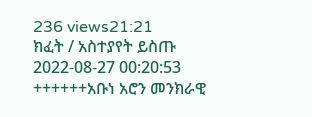236 views21:21
ክፈት / አስተያየት ይስጡ
2022-08-27 00:20:53 ++++++አቡነ አሮን መንክራዊ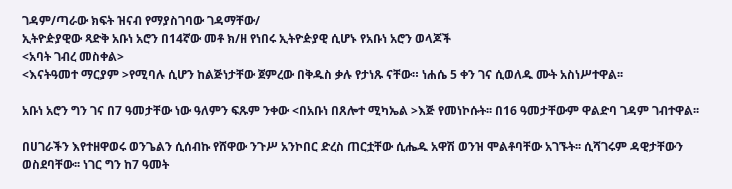ገዳም/ጣራው ክፍት ዝናብ የማያስገባው ገዳማቸው/
ኢትዮዽያዊው ጻድቅ አቡነ አሮን በ14ኛው መቶ ክ/ዘ የነበሩ ኢትዮዽያዊ ሲሆኑ የአቡነ አሮን ወላጆች
<አባት ገብረ መስቀል>
<እናትዓመተ ማርያም >የሚባሉ ሲሆን ከልጅነታቸው ጀምረው በቅዱስ ቃሉ የታነጹ ናቸው። ነሐሴ 5 ቀን ገና ሲወለዱ ሙት አስነሥተዋል፡፡

አቡነ አሮን ግን ገና በ7 ዓመታቸው ነው ዓለምን ፍጹም ንቀው <በአቡነ በጸሎተ ሚካኤል >እጅ የመነኮሱት፡፡ በ16 ዓመታቸውም ዋልድባ ገዳም ገብተዋል፡፡

በሀገራችን እየተዘዋወሩ ወንጌልን ሲሰብኩ የሸዋው ንጉሥ አንኮበር ድረስ ጠርቷቸው ሲሔዱ አዋሽ ወንዝ ሞልቶባቸው አገኙት፡፡ ሲሻገሩም ዳዊታቸውን ወስደባቸው፡፡ ነገር ግን ከ7 ዓመት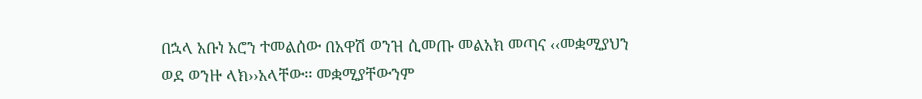በኋላ አቡነ አሮን ተመልሰው በአዋሽ ወንዝ ሲመጡ መልአክ መጣና ‹‹መቋሚያህን ወደ ወንዙ ላክ››አላቸው፡፡ መቋሚያቸውንም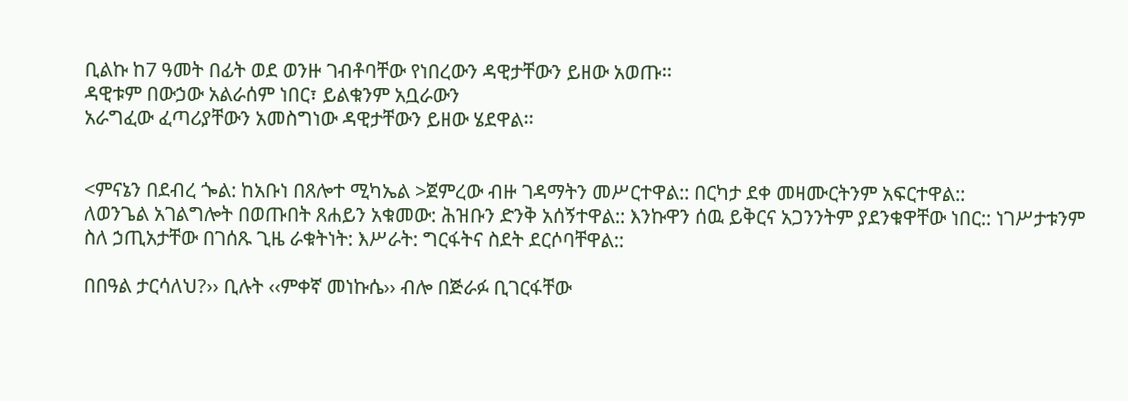ቢልኩ ከ7 ዓመት በፊት ወደ ወንዙ ገብቶባቸው የነበረውን ዳዊታቸውን ይዘው አወጡ፡፡
ዳዊቱም በውኃው አልራሰም ነበር፣ ይልቁንም አቧራውን
አራግፈው ፈጣሪያቸውን አመስግነው ዳዊታቸውን ይዘው ሄደዋል፡፡


<ምናኔን በደብረ ጐል: ከአቡነ በጸሎተ ሚካኤል >ጀምረው ብዙ ገዳማትን መሥርተዋል:: በርካታ ደቀ መዛሙርትንም አፍርተዋል::
ለወንጌል አገልግሎት በወጡበት ጸሐይን አቁመው: ሕዝቡን ድንቅ አሰኝተዋል:: እንኩዋን ሰዉ ይቅርና አጋንንትም ያደንቁዋቸው ነበር:: ነገሥታቱንም ስለ ኃጢአታቸው በገሰጹ ጊዜ ራቁትነት: እሥራት: ግርፋትና ስደት ደርሶባቸዋል::

በበዓል ታርሳለህ?›› ቢሉት ‹‹ምቀኛ መነኩሴ›› ብሎ በጅራፉ ቢገርፋቸው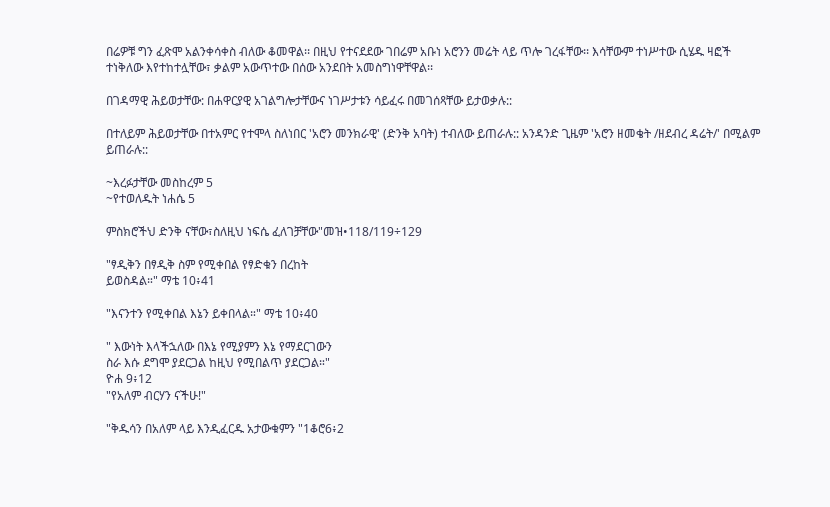በሬዎቹ ግን ፈጽሞ አልንቀሳቀስ ብለው ቆመዋል፡፡ በዚህ የተናደደው ገበሬም አቡነ አሮንን መሬት ላይ ጥሎ ገረፋቸው፡፡ እሳቸውም ተነሥተው ሲሄዱ ዛፎች ተነቅለው እየተከተሏቸው፣ ቃልም አውጥተው በሰው አንደበት አመስግነዋቸዋል፡፡

በገዳማዊ ሕይወታቸው: በሐዋርያዊ አገልግሎታቸውና ነገሥታቱን ሳይፈሩ በመገሰጻቸው ይታወቃሉ::

በተለይም ሕይወታቸው በተአምር የተሞላ ስለነበር 'አሮን መንክራዊ' (ድንቅ አባት) ተብለው ይጠራሉ:: አንዳንድ ጊዜም 'አሮን ዘመቄት /ዘደብረ ዳሬት/' በሚልም ይጠራሉ::

~እረፉታቸው መስከረም 5
~የተወለዱት ነሐሴ 5

ምስክሮችህ ድንቅ ናቸው፣ስለዚህ ነፍሴ ፈለገቻቸው"መዝ•118/119÷129

"ፃዲቅን በፃዲቅ ስም የሚቀበል የፃድቁን በረከት
ይወስዳል።" ማቴ 10፥41

"እናንተን የሚቀበል እኔን ይቀበላል።" ማቴ 10፥40

" እውነት እላችኋለው በእኔ የሚያምን እኔ የማደርገውን
ስራ እሱ ደግሞ ያደርጋል ከዚህ የሚበልጥ ያደርጋል።"
ዮሐ 9፥12
"የአለም ብርሃን ናችሁ!"

"ቅዱሳን በአለም ላይ እንዲፈርዱ አታውቁምን "1ቆሮ6፥2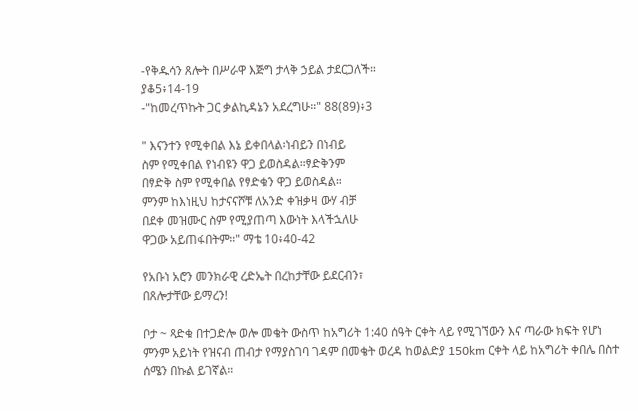-የቅዱሳን ጸሎት በሥራዋ እጅግ ታላቅ ኃይል ታደርጋለች።
ያቆ5፥14-19
-"ከመረጥኩት ጋር ቃልኪዳኔን አደረግሁ።" 88(89)፥3

" እናንተን የሚቀበል እኔ ይቀበላል፡ነብይን በነብይ
ስም የሚቀበል የነብዩን ዋጋ ይወስዳል።ፃድቅንም
በፃድቅ ስም የሚቀበል የፃድቁን ዋጋ ይወስዳል።
ምንም ከእነዚህ ከታናናሾቹ ለአንድ ቀዝቃዛ ውሃ ብቻ
በደቀ መዝሙር ስም የሚያጠጣ እውነት እላችኋለሁ
ዋጋው አይጠፋበትም።" ማቴ 10፥40-42

የአቡነ አሮን መንክራዊ ረድኤት በረከታቸው ይደርብን፣
በጸሎታቸው ይማረን!

ቦታ ~ ጻድቁ በተጋድሎ ወሎ መቄት ውስጥ ከአግሪት 1:40 ሰዓት ርቀት ላይ የሚገኘውን እና ጣራው ክፍት የሆነ ምንም አይነት የዝናብ ጠብታ የማያስገባ ገዳም በመቄት ወረዳ ከወልድያ 150km ርቀት ላይ ከአግሪት ቀበሌ በስተ ሰሜን በኩል ይገኛል።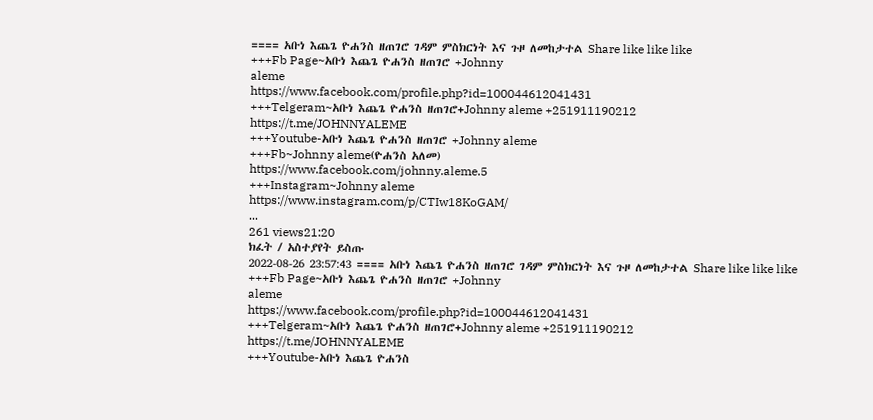==== አቡነ እጨጌ ዮሐንስ ዘጠገሮ ገዳም ምስክርነት እና ጉዞ ለመከታተል Share like like like
+++Fb Page~አቡነ እጨጌ ዮሐንስ ዘጠገሮ +Johnny
aleme
https://www.facebook.com/profile.php?id=100044612041431
+++Telgeram~አቡነ እጨጌ ዮሐንስ ዘጠገሮ+Johnny aleme +251911190212
https://t.me/JOHNNYALEME
+++Youtube-አቡነ እጨጌ ዮሐንስ ዘጠገሮ +Johnny aleme
+++Fb~Johnny aleme(ዮሐንስ አለመ)
https://www.facebook.com/johnny.aleme.5
+++Instagram~Johnny aleme
https://www.instagram.com/p/CTIw18KoGAM/
...
261 views21:20
ክፈት / አስተያየት ይስጡ
2022-08-26 23:57:43 ==== አቡነ እጨጌ ዮሐንስ ዘጠገሮ ገዳም ምስክርነት እና ጉዞ ለመከታተል Share like like like
+++Fb Page~አቡነ እጨጌ ዮሐንስ ዘጠገሮ +Johnny
aleme
https://www.facebook.com/profile.php?id=100044612041431
+++Telgeram~አቡነ እጨጌ ዮሐንስ ዘጠገሮ+Johnny aleme +251911190212
https://t.me/JOHNNYALEME
+++Youtube-አቡነ እጨጌ ዮሐንስ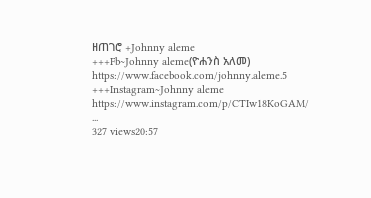ዘጠገሮ +Johnny aleme
+++Fb~Johnny aleme(ዮሐንስ አለመ)
https://www.facebook.com/johnny.aleme.5
+++Instagram~Johnny aleme
https://www.instagram.com/p/CTIw18KoGAM/
...
327 views20:57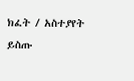ክፈት / አስተያየት ይስጡ